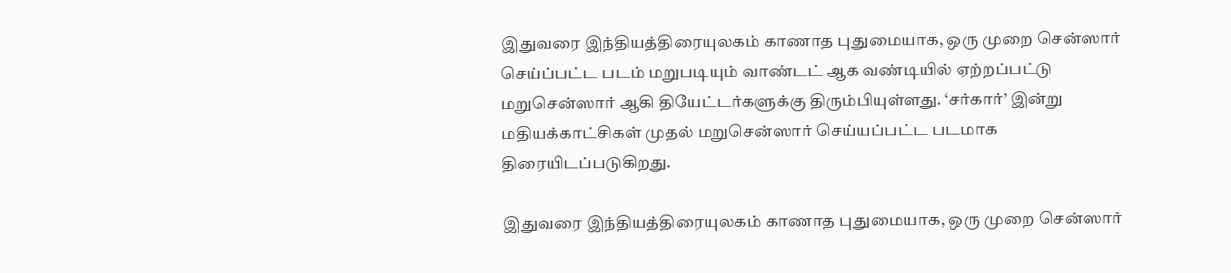இதுவரை இந்தியத்திரையுலகம் காணாத புதுமையாக, ஒரு முறை சென்ஸார் செய்ப்பட்ட படம் மறுபடியும் வாண்டட் ஆக வண்டியில் ஏற்றப்பட்டு மறுசென்ஸார் ஆகி தியேட்டர்களுக்கு திரும்பியுள்ளது. ‘சர்கார்’ இன்று மதியக்காட்சிகள் முதல் மறுசென்ஸார் செய்யப்பட்ட படமாக திரையிடப்படுகிறது.

இதுவரை இந்தியத்திரையுலகம் காணாத புதுமையாக, ஒரு முறை சென்ஸார்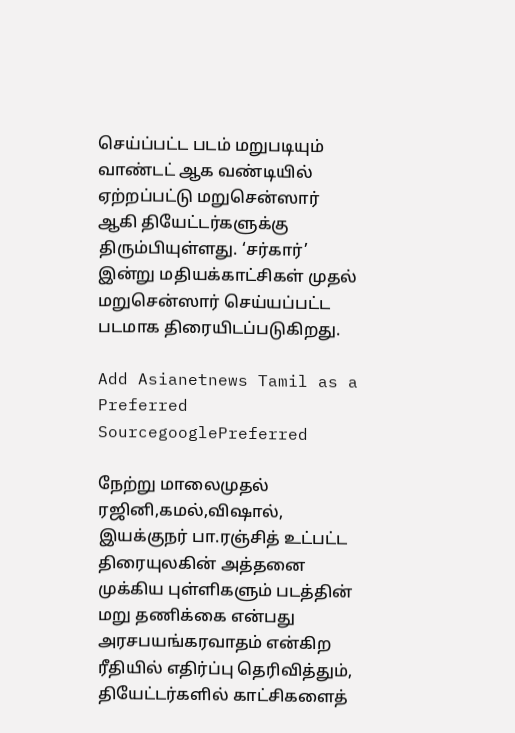செய்ப்பட்ட படம் மறுபடியும் வாண்டட் ஆக வண்டியில் ஏற்றப்பட்டு மறுசென்ஸார் ஆகி தியேட்டர்களுக்கு திரும்பியுள்ளது. ‘சர்கார்’ இன்று மதியக்காட்சிகள் முதல் மறுசென்ஸார் செய்யப்பட்ட படமாக திரையிடப்படுகிறது.

Add Asianetnews Tamil as a Preferred SourcegooglePreferred

நேற்று மாலைமுதல் ரஜினி,கமல்,விஷால், இயக்குநர் பா.ரஞ்சித் உட்பட்ட திரையுலகின் அத்தனை முக்கிய புள்ளிகளும் படத்தின் மறு தணிக்கை என்பது அரசபயங்கரவாதம் என்கிற ரீதியில் எதிர்ப்பு தெரிவித்தும், தியேட்டர்களில் காட்சிகளைத்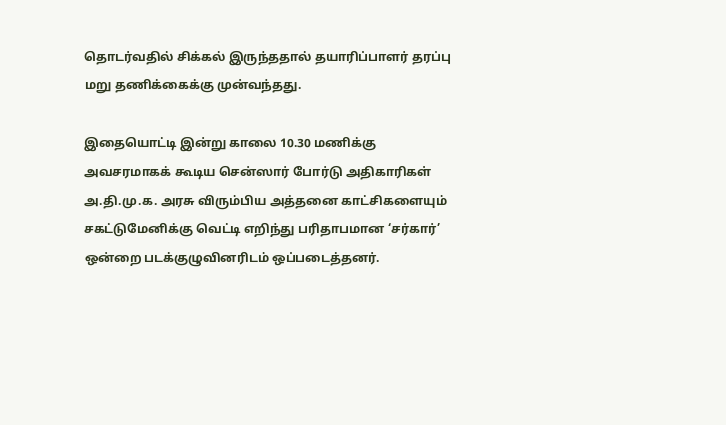தொடர்வதில் சிக்கல் இருந்ததால் தயாரிப்பாளர் தரப்பு மறு தணிக்கைக்கு முன்வந்தது.

இதையொட்டி இன்று காலை 10.30 மணிக்கு அவசரமாகக் கூடிய சென்ஸார் போர்டு அதிகாரிகள் அ.தி.மு.க. அரசு விரும்பிய அத்தனை காட்சிகளையும் சகட்டுமேனிக்கு வெட்டி எறிந்து பரிதாபமான ‘சர்கார்’ ஒன்றை படக்குழுவினரிடம் ஒப்படைத்தனர்.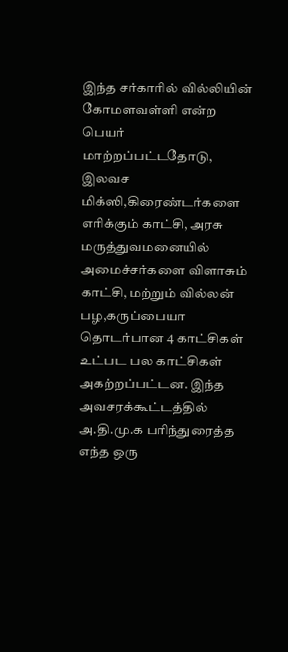இந்த சர்காரில் வில்லியின் கோமளவள்ளி என்ற பெயர் மாற்றப்பட்டதோடு, இலவச மிக்ஸி,கிரைண்டர்களை எரிக்கும் காட்சி, அரசு மருத்துவமனையில் அமைச்சர்களை விளாசும் காட்சி, மற்றும் வில்லன் பழ,கருப்பையா தொடர்பான 4 காட்சிகள் உட்பட பல காட்சிகள் அகற்றப்பட்டன. இந்த அவசரக்கூட்டத்தில் அ.தி.மு.க பரிந்துரைத்த எந்த ஒரு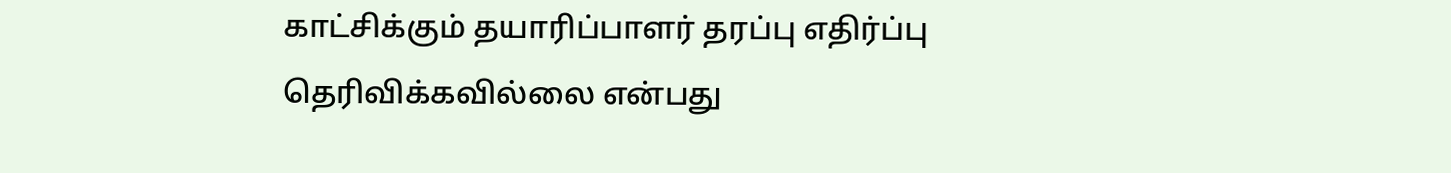காட்சிக்கும் தயாரிப்பாளர் தரப்பு எதிர்ப்பு தெரிவிக்கவில்லை என்பது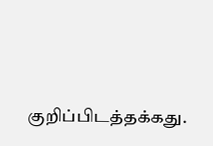குறிப்பிடத்தக்கது.